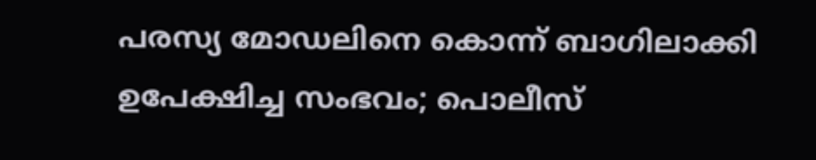പരസ്യ മോഡലിനെ കൊന്ന് ബാഗിലാക്കി ഉപേക്ഷിച്ച സംഭവം; പൊലീസ്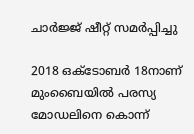ചാര്‍ജ്ജ് ഷീറ്റ് സമര്‍പ്പിച്ചു

2018 ഒക്ടോബര്‍ 18നാണ് മുംബൈയില്‍ പരസ്യ മോഡലിനെ കൊന്ന്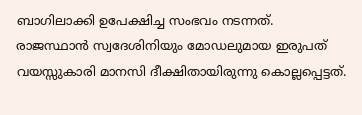ബാഗിലാക്കി ഉപേക്ഷിച്ച സംഭവം നടന്നത്. രാജസ്ഥാന്‍ സ്വദേശിനിയും മോഡലുമായ ഇരുപത് വയസ്സുകാരി മാനസി ദീക്ഷിതായിരുന്നു കൊല്ലപ്പെട്ടത്.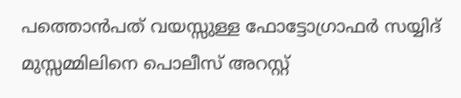പത്തൊന്‍പത് വയസ്സുള്ള ഫോട്ടോഗ്രാഫര്‍ സയ്യിദ് മുസ്സമ്മിലിനെ പൊലീസ് അറസ്റ്റ്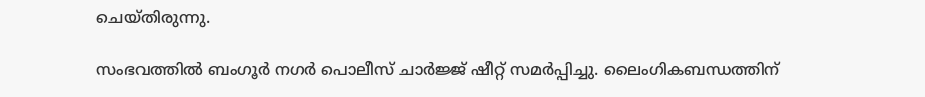ചെയ്തിരുന്നു.

സംഭവത്തില്‍ ബംഗൂര്‍ നഗര്‍ പൊലീസ് ചാര്‍ജ്ജ് ഷീറ്റ് സമര്‍പ്പിച്ചു. ലൈംഗികബന്ധത്തിന്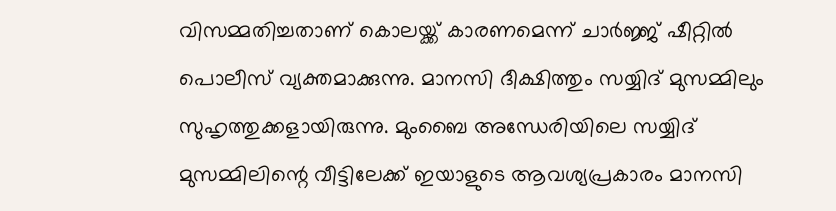വിസമ്മതിച്ചതാണ് കൊലയ്ക്ക് കാരണമെന്ന് ചാര്‍ജ്ജ് ഷീറ്റില്‍ പൊലീസ് വ്യക്തമാക്കുന്നു. മാനസി ദീക്ഷിത്തും സയ്യിദ് മുസമ്മിലും സുഹൃത്തുക്കളായിരുന്നു. മുംബൈ അന്ധേരിയിലെ സയ്യിദ് മുസമ്മിലിന്റെ വീട്ടിലേക്ക് ഇയാളുടെ ആവശ്യപ്രകാരം മാനസി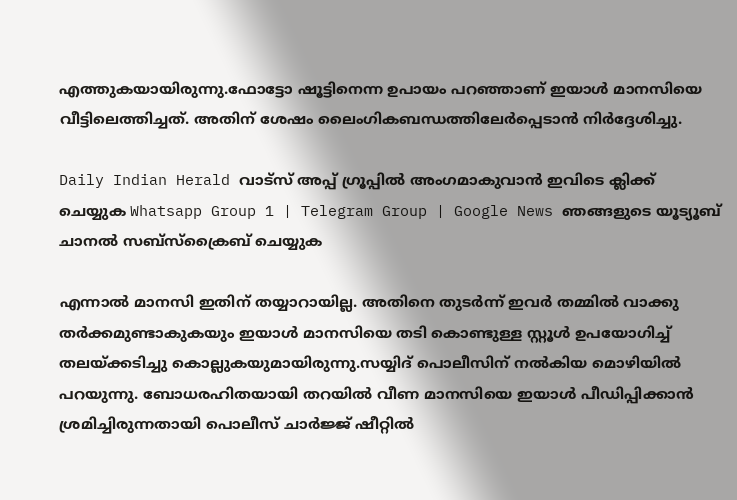എത്തുകയായിരുന്നു.ഫോട്ടോ ഷൂട്ടിനെന്ന ഉപായം പറഞ്ഞാണ് ഇയാള്‍ മാനസിയെ വീട്ടിലെത്തിച്ചത്. അതിന് ശേഷം ലൈംഗികബന്ധത്തിലേര്‍പ്പെടാന്‍ നിര്‍ദ്ദേശിച്ചു.

Daily Indian Herald വാട്സ് അപ്പ് ഗ്രൂപ്പിൽ അംഗമാകുവാൻ ഇവിടെ ക്ലിക്ക് ചെയ്യുക Whatsapp Group 1 | Telegram Group | Google News ഞങ്ങളുടെ യൂട്യൂബ് ചാനൽ സബ്സ്ക്രൈബ് ചെയ്യുക

എന്നാല്‍ മാനസി ഇതിന് തയ്യാറായില്ല. അതിനെ തുടര്‍ന്ന് ഇവര്‍ തമ്മില്‍ വാക്കു തര്‍ക്കമുണ്ടാകുകയും ഇയാള്‍ മാനസിയെ തടി കൊണ്ടുള്ള സ്റ്റൂള്‍ ഉപയോഗിച്ച് തലയ്ക്കടിച്ചു കൊല്ലുകയുമായിരുന്നു.സയ്യിദ് പൊലീസിന് നല്‍കിയ മൊഴിയില്‍ പറയുന്നു. ബോധരഹിതയായി തറയില്‍ വീണ മാനസിയെ ഇയാള്‍ പീഡിപ്പിക്കാന്‍ ശ്രമിച്ചിരുന്നതായി പൊലീസ് ചാര്‍ജ്ജ് ഷീറ്റില്‍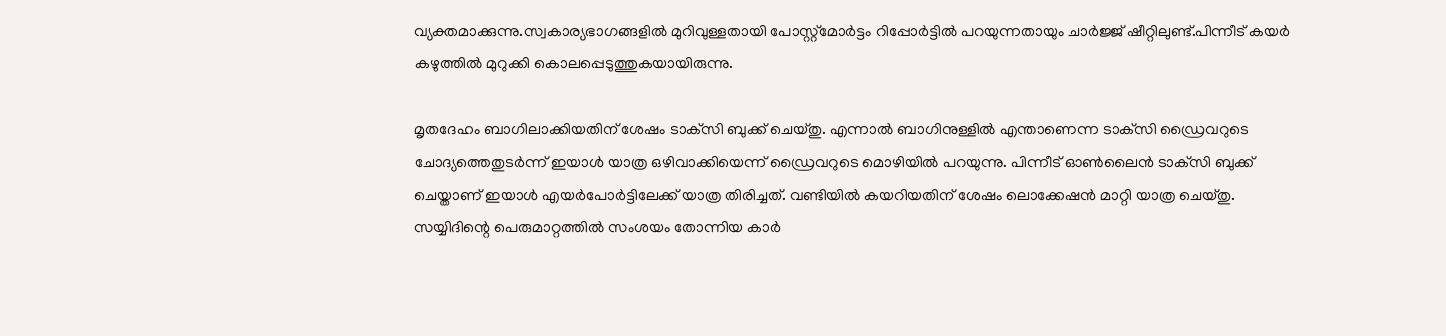വ്യക്തമാക്കുന്നു.സ്വകാര്യഭാഗങ്ങളില്‍ മുറിവുള്ളതായി പോസ്റ്റ്‌മോര്‍ട്ടം റിപ്പോര്‍ട്ടില്‍ പറയുന്നതായും ചാര്‍ജ്ജ് ഷീറ്റിലുണ്ട്.പിന്നീട് കയര്‍ കഴുത്തില്‍ മുറുക്കി കൊലപ്പെടുത്തുകയായിരുന്നു.

മൃതദേഹം ബാഗിലാക്കിയതിന് ശേഷം ടാക്‌സി ബുക്ക് ചെയ്തു. എന്നാല്‍ ബാഗിനുള്ളില്‍ എന്താണെന്ന ടാക്‌സി ഡ്രൈവറുടെ ചോദ്യത്തെതുടര്‍ന്ന് ഇയാള്‍ യാത്ര ഒഴിവാക്കിയെന്ന് ഡ്രൈവറുടെ മൊഴിയില്‍ പറയുന്നു. പിന്നീട് ഓണ്‍ലൈന്‍ ടാക്‌സി ബുക്ക് ചെയ്താണ് ഇയാള്‍ എയര്‍പോര്‍ട്ടിലേക്ക് യാത്ര തിരിച്ചത്. വണ്ടിയില്‍ കയറിയതിന് ശേഷം ലൊക്കേഷന്‍ മാറ്റി യാത്ര ചെയ്തു. സയ്യിദിന്റെ പെരുമാറ്റത്തില്‍ സംശയം തോന്നിയ കാര്‍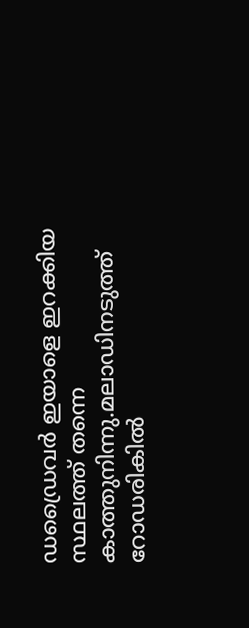ഡഡ്രൈവര്‍ ഇയാളെ ഇറക്കിയ സ്ഥലത്ത് തന്നെ കാത്തുനിന്നു.മലാഡിനടുത്ത് റോഡരികില്‍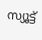സ്യൂട്ട്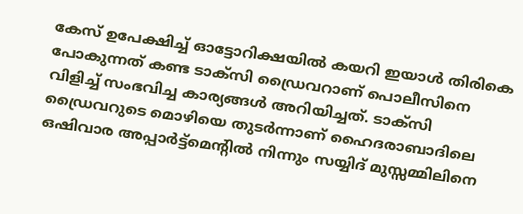കേസ് ഉപേക്ഷിച്ച് ഓട്ടോറിക്ഷയില്‍ കയറി ഇയാള്‍ തിരികെ പോകുന്നത് കണ്ട ടാക്‌സി ഡ്രൈവറാണ് പൊലീസിനെ വിളിച്ച് സംഭവിച്ച കാര്യങ്ങള്‍ അറിയിച്ചത്. ടാക്‌സി ഡ്രൈവറുടെ മൊഴിയെ തുടര്‍ന്നാണ് ഹൈദരാബാദിലെ ഒഷിവാര അപ്പാര്‍ട്ട്‌മെന്റില്‍ നിന്നും സയ്യിദ് മുസ്സമ്മിലിനെ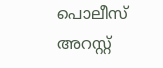പൊലീസ് അറസ്റ്റ്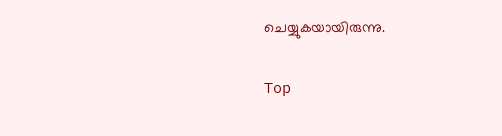ചെയ്യുകയായിരുന്നു.

Top